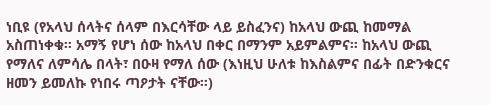ነቢዩ (የአላህ ሰላትና ሰላም በእርሳቸው ላይ ይስፈንና) ከአላህ ውጪ ከመማል አስጠነቀቁ። አማኝ የሆነ ሰው ከአላህ በቀር በማንም አይምልምና። ከአላህ ውጪ የማለና ለምሳሌ በላት፣ በዑዛ የማለ ሰው (እነዚህ ሁለቱ ከእስልምና በፊት በድንቁርና ዘመን ይመለኩ የነበሩ ጣዖታት ናቸው።)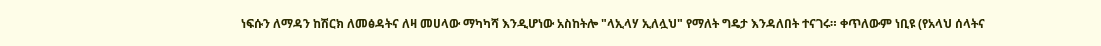ነፍሱን ለማዳን ከሽርክ ለመፅዳትና ለዛ መሀላው ማካካሻ እንዲሆነው አስከትሎ "ላኢላሃ ኢለሏህ" የማለት ግዴታ እንዳለበት ተናገሩ። ቀጥለውም ነቢዩ (የአላህ ሰላትና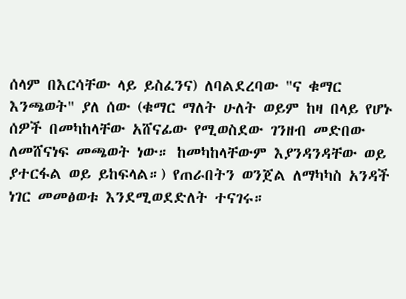ሰላም በእርሳቸው ላይ ይስፈንና) ለባልደረባው "ና ቁማር እንጫወት" ያለ ሰው (ቁማር ማለት ሁለት ወይም ከዛ በላይ የሆኑ ሰዎች በመካከላቸው አሸናፊው የሚወስደው ገንዘብ መድበው ለመሸናነፍ መጫወት ነው። ከመካከላቸውም እያንዳንዳቸው ወይ ያተርፋል ወይ ይከፍላል።) የጠራበትን ወንጀል ለማካካስ አንዳች ነገር መመፅወቱ እንደሚወደድለት ተናገሩ።